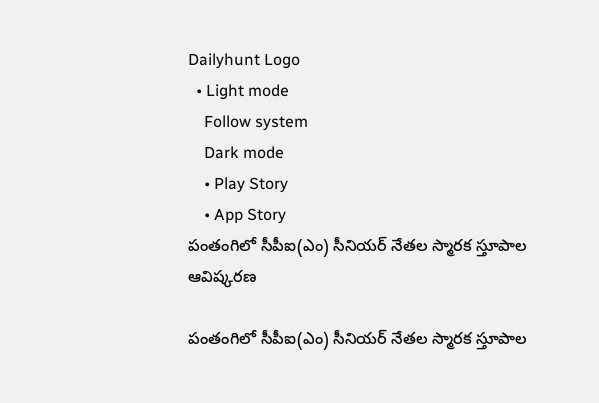Dailyhunt Logo
  • Light mode
    Follow system
    Dark mode
    • Play Story
    • App Story
పంతంగిలో సీపీఐ(ఎం) సీనియర్ నేతల స్మారక స్తూపాల ఆవిష్కరణ

పంతంగిలో సీపీఐ(ఎం) సీనియర్ నేతల స్మారక స్తూపాల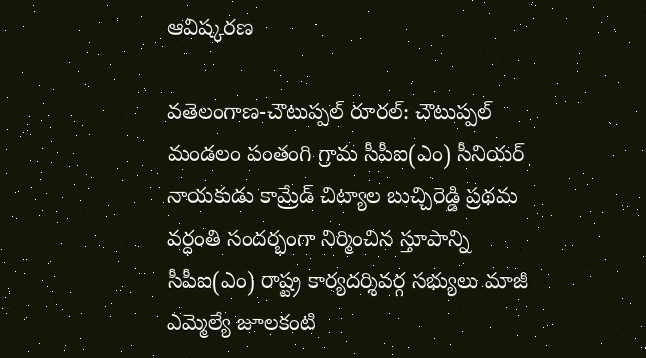ఆవిష్కరణ

వతెలంగాణ-చౌటుప్పల్ రూరల్: చౌటుప్పల్ మండలం పంతంగి గ్రామ సీపీఐ(ఎం) సీనియర్ నాయకుడు కామ్రేడ్ చిట్యాల బుచ్చిరెడ్డి ప్రథమ వర్ధంతి సందర్భంగా నిర్మించిన స్తూపాన్ని సీపీఐ(ఎం) రాష్ట్ర కార్యదర్శివర్గ సభ్యులు మాజీ ఎమ్మెల్యే జూలకంటి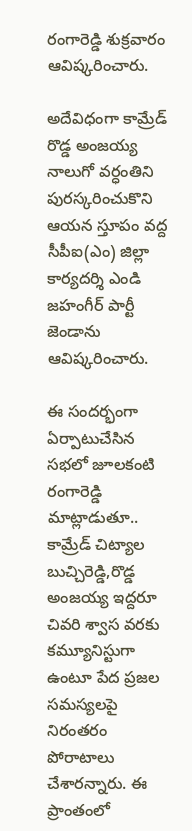రంగారెడ్డి శుక్రవారం ఆవిష్కరించారు.

అదేవిధంగా కామ్రేడ్ రొడ్డ అంజయ్య నాలుగో వర్ధంతిని పురస్కరించుకొని ఆయన స్తూపం వద్ద సీపీఐ(ఎం) జిల్లా కార్యదర్శి ఎండి జహంగీర్ పార్టీ జెండాను ఆవిష్కరించారు.

ఈ సందర్భంగా ఏర్పాటుచేసిన సభలో జూలకంటి రంగారెడ్డి మాట్లాడుతూ.. కామ్రేడ్ చిట్యాల బుచ్చిరెడ్డి,రొడ్డ అంజయ్య ఇద్దరూ చివరి శ్వాస వరకు కమ్యూనిస్టుగా ఉంటూ పేద ప్రజల సమస్యలపై నిరంతరం పోరాటాలు చేశారన్నారు. ఈ ప్రాంతంలో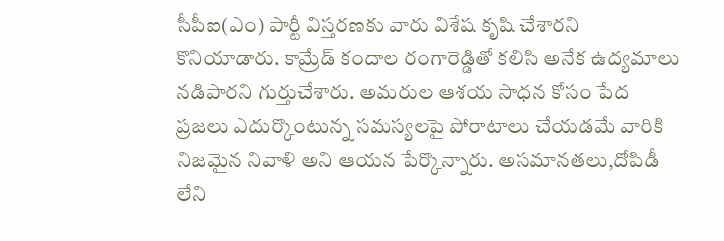సీపీఐ(ఎం) పార్టీ విస్తరణకు వారు విశేష కృషి చేశారని కొనియాడారు. కామ్రేడ్ కందాల రంగారెడ్డితో కలిసి అనేక ఉద్యమాలు నడిపారని గుర్తుచేశారు. అమరుల ఆశయ సాధన కోసం పేద ప్రజలు ఎదుర్కొంటున్న సమస్యలపై పోరాటాలు చేయడమే వారికి నిజమైన నివాళి అని ఆయన పేర్కొన్నారు. అసమానతలు,దోపిడీ లేని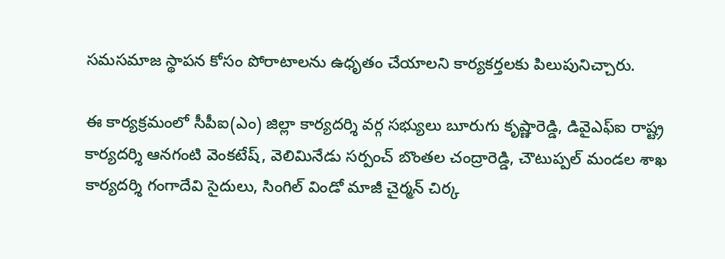సమసమాజ స్థాపన కోసం పోరాటాలను ఉధృతం చేయాలని కార్యకర్తలకు పిలుపునిచ్చారు.

ఈ కార్యక్రమంలో సీపీఐ(ఎం) జిల్లా కార్యదర్శి వర్గ సభ్యులు బూరుగు కృష్ణారెడ్డి, డివైఎఫ్ఐ రాష్ట్ర కార్యదర్శి ఆనగంటి వెంకటేష్, వెలిమినేడు సర్పంచ్ బొంతల చంద్రారెడ్డి, చౌటుప్పల్ మండల శాఖ కార్యదర్శి గంగాదేవి సైదులు, సింగిల్ విండో మాజీ చైర్మన్ చిర్క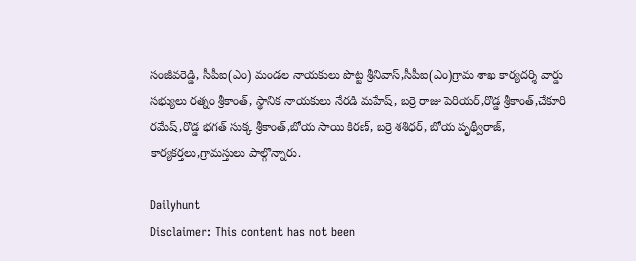సంజీవరెడ్డి, సీపీఐ(ఎం) మండల నాయకులు పొట్ట శ్రీనివాస్,సీపీఐ(ఎం)గ్రామ శాఖ కార్యదర్శి వార్డు సభ్యులు రత్నం శ్రీకాంత్, స్థానిక నాయకులు నేరడి మహేష్, బర్రె రాజు పెరియర్,రొడ్డ శ్రీకాంత్,చేకూరి రమేష్,రొడ్డ భగత్ సుక్క శ్రీకాంత్,బోయ సాయి కిరణ్, బర్రె శశిధర్, బోయ పృథ్వీరాజ్, కార్యకర్తలు,గ్రామస్తులు పాల్గొన్నారు.

Dailyhunt
Disclaimer: This content has not been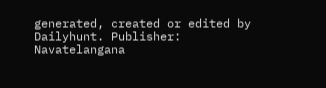generated, created or edited by Dailyhunt. Publisher: Navatelangana